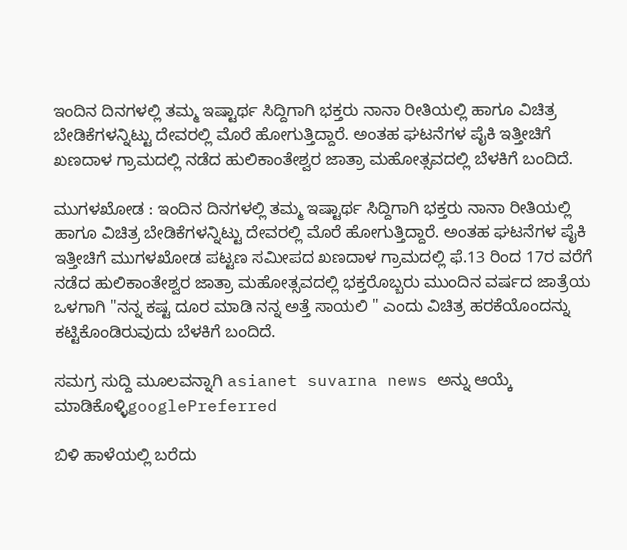ಇಂದಿನ ದಿನಗಳಲ್ಲಿ ತಮ್ಮ ಇಷ್ಟಾರ್ಥ ಸಿದ್ದಿಗಾಗಿ ಭಕ್ತರು ನಾನಾ ರೀತಿಯಲ್ಲಿ ಹಾಗೂ ವಿಚಿತ್ರ ಬೇಡಿಕೆಗಳನ್ನಿಟ್ಟು ದೇವರಲ್ಲಿ ಮೊರೆ ಹೋಗುತ್ತಿದ್ದಾರೆ. ಅಂತಹ ಘಟನೆಗಳ ಪೈಕಿ ಇತ್ತೀಚಿಗೆ ಖಣದಾಳ ಗ್ರಾಮದಲ್ಲಿ ನಡೆದ ಹುಲಿಕಾಂತೇಶ್ವರ ಜಾತ್ರಾ ಮಹೋತ್ಸವದಲ್ಲಿ ಬೆಳಕಿಗೆ ಬಂದಿದೆ.

ಮುಗಳಖೋಡ : ಇಂದಿನ ದಿನಗಳಲ್ಲಿ ತಮ್ಮ ಇಷ್ಟಾರ್ಥ ಸಿದ್ದಿಗಾಗಿ ಭಕ್ತರು ನಾನಾ ರೀತಿಯಲ್ಲಿ ಹಾಗೂ ವಿಚಿತ್ರ ಬೇಡಿಕೆಗಳನ್ನಿಟ್ಟು ದೇವರಲ್ಲಿ ಮೊರೆ ಹೋಗುತ್ತಿದ್ದಾರೆ. ಅಂತಹ ಘಟನೆಗಳ ಪೈಕಿ ಇತ್ತೀಚಿಗೆ ಮುಗಳಖೋಡ ಪಟ್ಟಣ ಸಮೀಪದ ಖಣದಾಳ ಗ್ರಾಮದಲ್ಲಿ ಫೆ.13 ರಿಂದ 17ರ ವರೆಗೆ ನಡೆದ ಹುಲಿಕಾಂತೇಶ್ವರ ಜಾತ್ರಾ ಮಹೋತ್ಸವದಲ್ಲಿ ಭಕ್ತರೊಬ್ಬರು ಮುಂದಿನ ವರ್ಷದ ಜಾತ್ರೆಯ ಒಳಗಾಗಿ "ನನ್ನ ಕಷ್ಟ ದೂರ ಮಾಡಿ ನನ್ನ ಅತ್ತೆ ಸಾಯಲಿ " ಎಂದು ವಿಚಿತ್ರ ಹರಕೆಯೊಂದನ್ನು ಕಟ್ಟಿಕೊಂಡಿರುವುದು ಬೆಳಕಿಗೆ ಬಂದಿದೆ.

ಸಮಗ್ರ ಸುದ್ದಿ ಮೂಲವನ್ನಾಗಿ asianet suvarna news ಅನ್ನು ಆಯ್ಕೆ ಮಾಡಿಕೊಳ್ಳಿgooglePreferred

ಬಿಳಿ ಹಾಳೆಯಲ್ಲಿ ಬರೆದು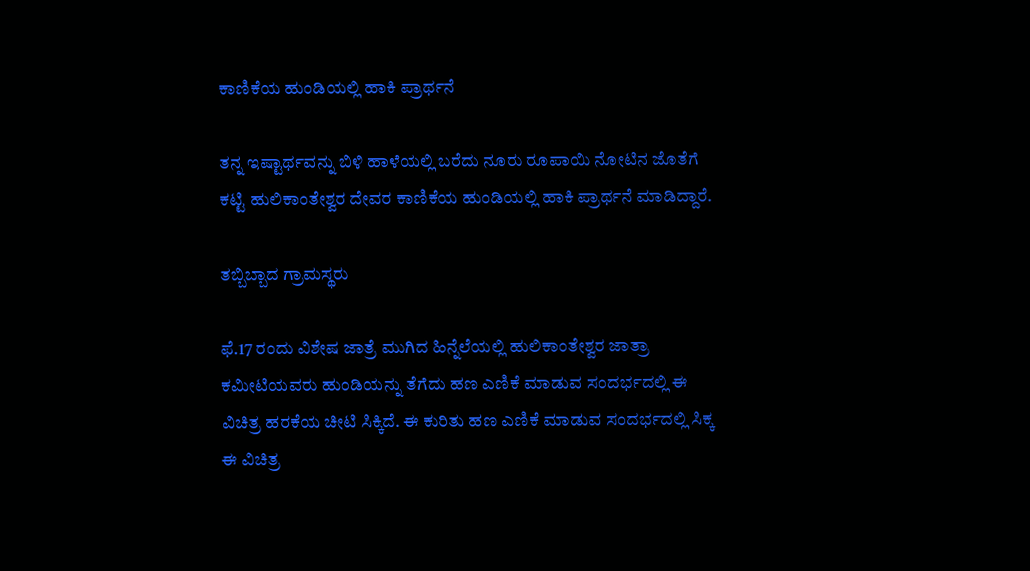ಕಾಣಿಕೆಯ ಹುಂಡಿಯಲ್ಲಿ ಹಾಕಿ ಪ್ರಾರ್ಥನೆ

ತನ್ನ ಇಷ್ಟಾರ್ಥವನ್ನು ಬಿಳಿ ಹಾಳೆಯಲ್ಲಿ ಬರೆದು ನೂರು ರೂಪಾಯಿ ನೋಟಿನ ಜೊತೆಗೆ ಕಟ್ಟಿ ಹುಲಿಕಾಂತೇಶ್ವರ ದೇವರ ಕಾಣಿಕೆಯ ಹುಂಡಿಯಲ್ಲಿ ಹಾಕಿ ಪ್ರಾರ್ಥನೆ ಮಾಡಿದ್ದಾರೆ.

ತಬ್ಬಿಬ್ಬಾದ ಗ್ರಾಮಸ್ಥರು

ಫೆ.17 ರಂದು ವಿಶೇಷ ಜಾತ್ರೆ ಮುಗಿದ ಹಿನ್ನೆಲೆಯಲ್ಲಿ ಹುಲಿಕಾಂತೇಶ್ವರ ಜಾತ್ರಾ ಕಮೀಟಿಯವರು ಹುಂಡಿಯನ್ನು ತೆಗೆದು ಹಣ ಎಣಿಕೆ ಮಾಡುವ ಸಂದರ್ಭದಲ್ಲಿ ಈ ವಿಚಿತ್ರ ಹರಕೆಯ ಚೀಟಿ ಸಿಕ್ಕಿದೆ. ಈ ಕುರಿತು ಹಣ ಎಣಿಕೆ ಮಾಡುವ ಸಂದರ್ಭದಲ್ಲಿ ಸಿಕ್ಕ ಈ ವಿಚಿತ್ರ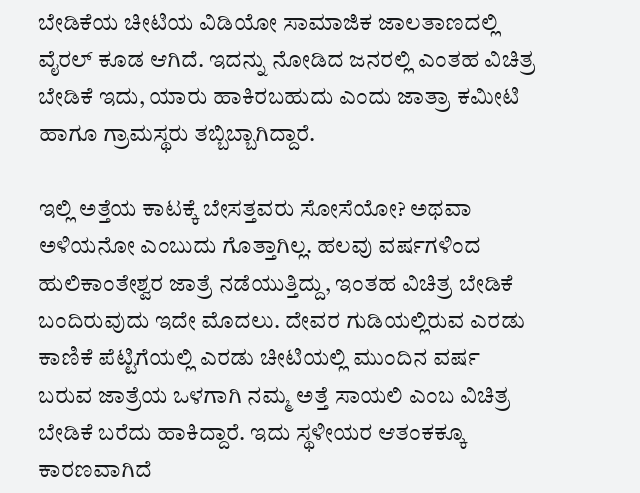ಬೇಡಿಕೆಯ ಚೀಟಿಯ ವಿಡಿಯೋ ಸಾಮಾಜಿಕ ಜಾಲತಾಣದಲ್ಲಿ ವೈರಲ್‌ ಕೂಡ ಆಗಿದೆ. ಇದನ್ನು ನೋಡಿದ ಜನರಲ್ಲಿ ಎಂತಹ ವಿಚಿತ್ರ ಬೇಡಿಕೆ ಇದು, ಯಾರು ಹಾಕಿರಬಹುದು ಎಂದು ಜಾತ್ರಾ ಕಮೀಟಿ ಹಾಗೂ ಗ್ರಾಮಸ್ಥರು ತಬ್ಬಿಬ್ಬಾಗಿದ್ದಾರೆ.

ಇಲ್ಲಿ ಅತ್ತೆಯ ಕಾಟಕ್ಕೆ ಬೇಸತ್ತವರು ಸೋಸೆಯೋ? ಅಥವಾ ಅಳಿಯನೋ ಎಂಬುದು ಗೊತ್ತಾಗಿಲ್ಲ. ಹಲವು ವರ್ಷಗಳಿಂದ ಹುಲಿಕಾಂತೇಶ್ವರ ಜಾತ್ರೆ ನಡೆಯುತ್ತಿದ್ದು, ಇಂತಹ ವಿಚಿತ್ರ ಬೇಡಿಕೆ ಬಂದಿರುವುದು ಇದೇ ಮೊದಲು. ದೇವರ ಗುಡಿಯಲ್ಲಿರುವ ಎರಡು ಕಾಣಿಕೆ ಪೆಟ್ಟಿಗೆಯಲ್ಲಿ ಎರಡು ಚೀಟಿಯಲ್ಲಿ ಮುಂದಿನ ವರ್ಷ ಬರುವ ಜಾತ್ರೆಯ ಒಳಗಾಗಿ ನಮ್ಮ ಅತ್ತೆ ಸಾಯಲಿ ಎಂಬ ವಿಚಿತ್ರ ಬೇಡಿಕೆ ಬರೆದು ಹಾಕಿದ್ದಾರೆ. ಇದು ಸ್ಥಳೀಯರ ಆತಂಕಕ್ಕೂ ಕಾರಣವಾಗಿದೆ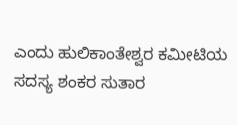ಎಂದು ಹುಲಿಕಾಂತೇಶ್ವರ ಕಮೀಟಿಯ ಸದಸ್ಯ ಶಂಕರ ಸುತಾರ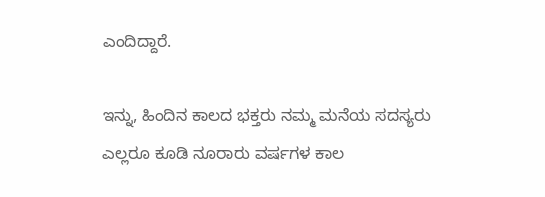ಎಂದಿದ್ದಾರೆ.

ಇನ್ನು, ಹಿಂದಿನ ಕಾಲದ ಭಕ್ತರು ನಮ್ಮ ಮನೆಯ ಸದಸ್ಯರು ಎಲ್ಲರೂ ಕೂಡಿ ನೂರಾರು ವರ್ಷಗಳ ಕಾಲ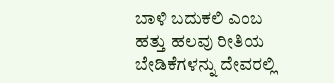ಬಾಳಿ ಬದುಕಲಿ ಎಂಬ ಹತ್ತು ಹಲವು ರೀತಿಯ ಬೇಡಿಕೆಗಳನ್ನು ದೇವರಲ್ಲಿ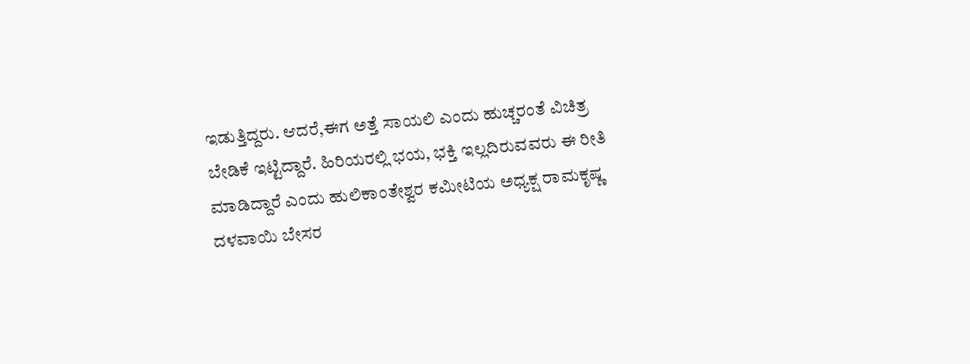ಇಡುತ್ತಿದ್ದರು. ಆದರೆ,ಈಗ ಅತ್ತೆ ಸಾಯಲಿ ಎಂದು ಹುಚ್ಚರಂತೆ ವಿಚಿತ್ರ ಬೇಡಿಕೆ ಇಟ್ಟಿದ್ದಾರೆ. ಹಿರಿಯರಲ್ಲಿ ಭಯ, ಭಕ್ತಿ ಇಲ್ಲದಿರುವವರು ಈ ರೀತಿ ಮಾಡಿದ್ದಾರೆ ಎಂದು ಹುಲಿಕಾಂತೇಶ್ವರ ಕಮೀಟಿಯ ಅಧ್ಯಕ್ಷ ರಾಮಕೃಷ್ಣ ದಳವಾಯಿ ಬೇಸರ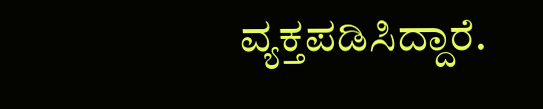ವ್ಯಕ್ತಪಡಿಸಿದ್ದಾರೆ.